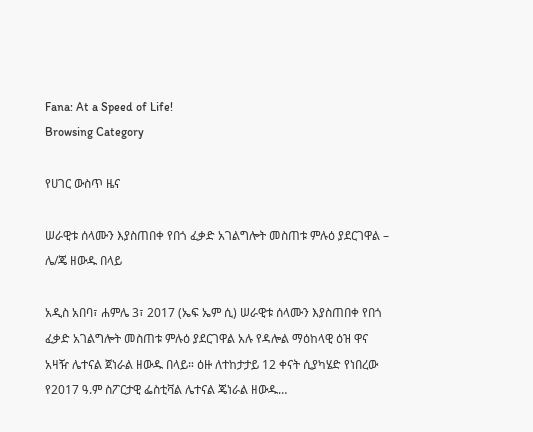Fana: At a Speed of Life!
Browsing Category

የሀገር ውስጥ ዜና

ሠራዊቱ ሰላሙን እያስጠበቀ የበጎ ፈቃድ አገልግሎት መስጠቱ ምሉዕ ያደርገዋል – ሌ/ጄ ዘውዱ በላይ

አዲስ አበባ፣ ሐምሌ 3፣ 2017 (ኤፍ ኤም ሲ) ሠራዊቱ ሰላሙን እያስጠበቀ የበጎ ፈቃድ አገልግሎት መስጠቱ ምሉዕ ያደርገዋል አሉ የዳሎል ማዕከላዊ ዕዝ ዋና አዛዥ ሌተናል ጀነራል ዘውዱ በላይ። ዕዙ ለተከታታይ 12 ቀናት ሲያካሄድ የነበረው የ2017 ዓ.ም ስፖርታዊ ፌስቲቫል ሌተናል ጄነራል ዘውዱ…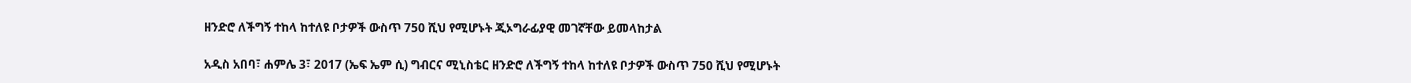ዘንድሮ ለችግኝ ተከላ ከተለዩ ቦታዎች ውስጥ 750 ሺህ የሚሆኑት ጂኦግራፊያዊ መገኛቸው ይመላከታል

አዲስ አበባ፣ ሐምሌ 3፣ 2017 (ኤፍ ኤም ሲ) ግብርና ሚኒስቴር ዘንድሮ ለችግኝ ተከላ ከተለዩ ቦታዎች ውስጥ 750 ሺህ የሚሆኑት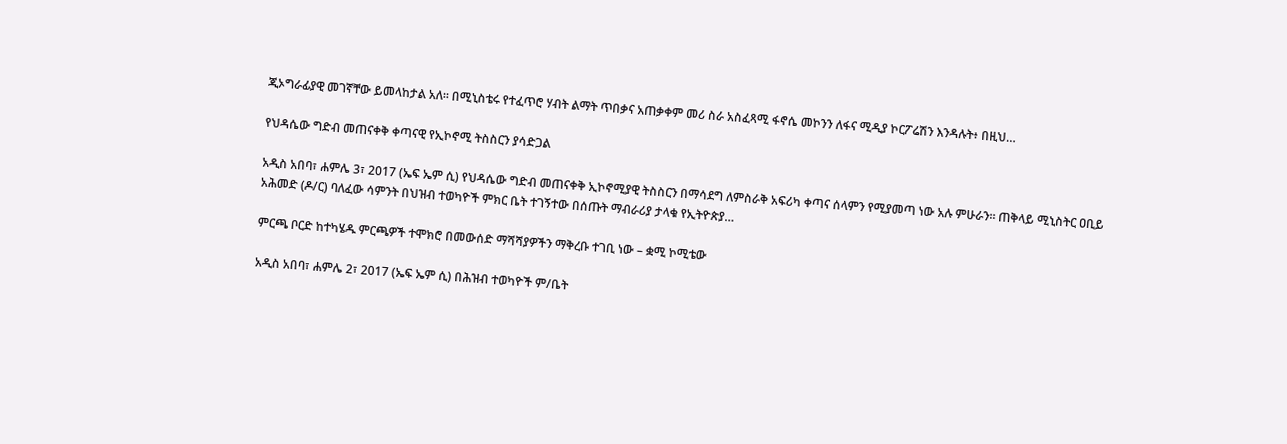ጂኦግራፊያዊ መገኛቸው ይመላከታል አለ፡፡ በሚኒስቴሩ የተፈጥሮ ሃብት ልማት ጥበቃና አጠቃቀም መሪ ስራ አስፈጻሚ ፋኖሴ መኮንን ለፋና ሚዲያ ኮርፖሬሽን እንዳሉት፥ በዚህ…

የህዳሴው ግድብ መጠናቀቅ ቀጣናዊ የኢኮኖሚ ትስስርን ያሳድጋል

አዲስ አበባ፣ ሐምሌ 3፣ 2017 (ኤፍ ኤም ሲ) የህዳሴው ግድብ መጠናቀቅ ኢኮኖሚያዊ ትስስርን በማሳደግ ለምስራቅ አፍሪካ ቀጣና ሰላምን የሚያመጣ ነው አሉ ምሁራን። ጠቅላይ ሚኒስትር ዐቢይ አሕመድ (ዶ/ር) ባለፈው ሳምንት በህዝብ ተወካዮች ምክር ቤት ተገኝተው በሰጡት ማብራሪያ ታላቁ የኢትዮጵያ…

ምርጫ ቦርድ ከተካሄዱ ምርጫዎች ተሞክሮ በመውሰድ ማሻሻያዎችን ማቅረቡ ተገቢ ነው – ቋሚ ኮሚቴው

አዲስ አበባ፣ ሐምሌ 2፣ 2017 (ኤፍ ኤም ሲ) በሕዝብ ተወካዮች ም/ቤት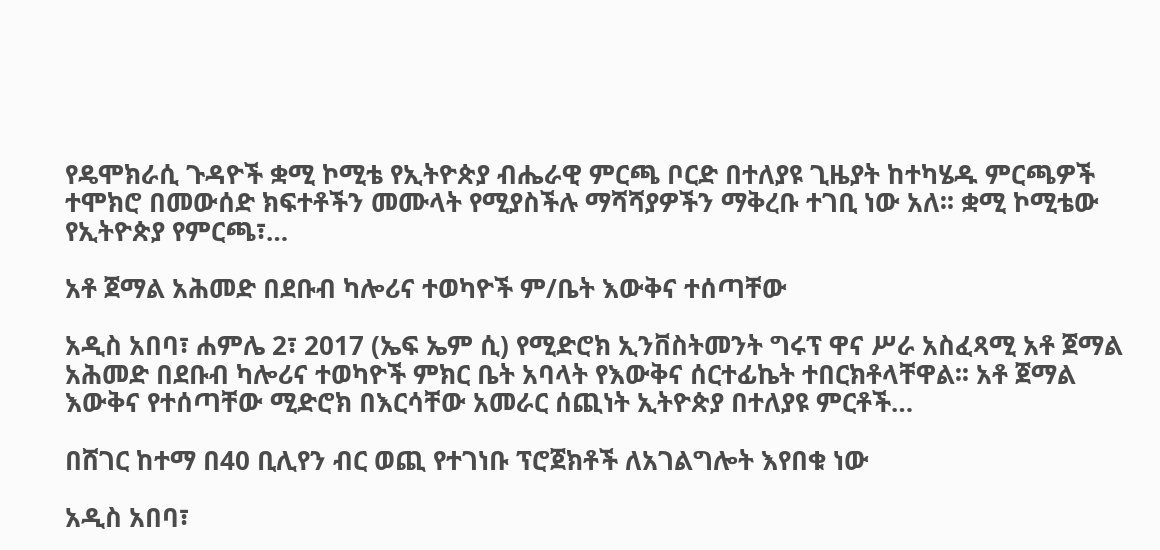የዴሞክራሲ ጉዳዮች ቋሚ ኮሚቴ የኢትዮጵያ ብሔራዊ ምርጫ ቦርድ በተለያዩ ጊዜያት ከተካሄዱ ምርጫዎች ተሞክሮ በመውሰድ ክፍተቶችን መሙላት የሚያስችሉ ማሻሻያዎችን ማቅረቡ ተገቢ ነው አለ፡፡ ቋሚ ኮሚቴው የኢትዮጵያ የምርጫ፣…

አቶ ጀማል አሕመድ በደቡብ ካሎሪና ተወካዮች ም/ቤት እውቅና ተሰጣቸው

አዲስ አበባ፣ ሐምሌ 2፣ 2017 (ኤፍ ኤም ሲ) የሚድሮክ ኢንቨስትመንት ግሩፕ ዋና ሥራ አስፈጻሚ አቶ ጀማል አሕመድ በደቡብ ካሎሪና ተወካዮች ምክር ቤት አባላት የእውቅና ሰርተፊኬት ተበርክቶላቸዋል፡፡ አቶ ጀማል እውቅና የተሰጣቸው ሚድሮክ በእርሳቸው አመራር ሰጪነት ኢትዮጵያ በተለያዩ ምርቶች…

በሸገር ከተማ በ40 ቢሊየን ብር ወጪ የተገነቡ ፕሮጀክቶች ለአገልግሎት እየበቁ ነው

አዲስ አበባ፣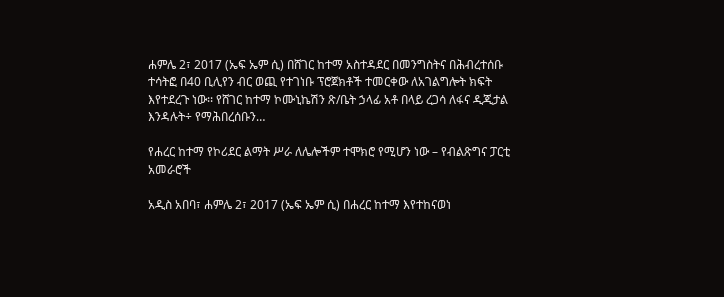ሐምሌ 2፣ 2017 (ኤፍ ኤም ሲ) በሸገር ከተማ አስተዳደር በመንግስትና በሕብረተሰቡ ተሳትፎ በ40 ቢሊየን ብር ወጪ የተገነቡ ፕሮጀክቶች ተመርቀው ለአገልግሎት ክፍት እየተደረጉ ነው፡፡ የሸገር ከተማ ኮሙኒኬሽን ጽ/ቤት ኃላፊ አቶ በላይ ረጋሳ ለፋና ዲጂታል እንዳሉት÷ የማሕበረሰቡን…

የሐረር ከተማ የኮሪደር ልማት ሥራ ለሌሎችም ተሞክሮ የሚሆን ነው – የብልጽግና ፓርቲ አመራሮች

አዲስ አበባ፣ ሐምሌ 2፣ 2017 (ኤፍ ኤም ሲ) በሐረር ከተማ እየተከናወነ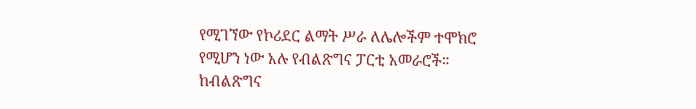የሚገኘው የኮሪደር ልማት ሥራ ለሌሎችም ተሞክሮ የሚሆን ነው አሉ የብልጽግና ፓርቲ አመራሮች። ከብልጽግና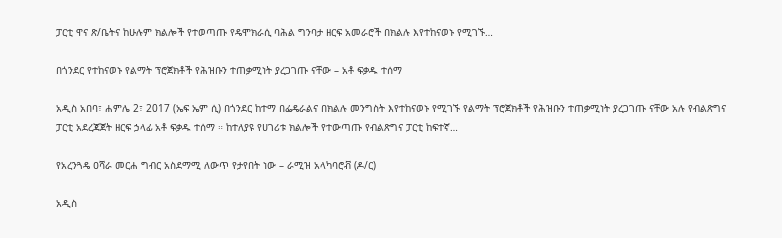ፓርቲ ዋና ጽ/ቤትና ከሁሉም ክልሎች የተወጣጡ የዴሞክራሲ ባሕል ግንባታ ዘርፍ አመራሮች በክልሉ እየተከናወኑ የሚገኙ…

በጎንደር የተከናወኑ የልማት ፕሮጀክቶች የሕዝቡን ተጠቃሚነት ያረጋገጡ ናቸው – አቶ ፍቃዱ ተሰማ

አዲስ አበባ፣ ሐምሌ 2፣ 2017 (ኤፍ ኤም ሲ) በጎንደር ከተማ በፌዴራልና በክልሉ መንግስት እየተከናወኑ የሚገኙ የልማት ፕሮጀክቶች የሕዝቡን ተጠቃሚነት ያረጋገጡ ናቸው አሉ የብልጽግና ፓርቲ አደረጃጀት ዘርፍ ኃላፊ አቶ ፍቃዱ ተሰማ ። ከተለያዩ የሀገሪቱ ክልሎች የተውጣጡ የብልጽግና ፓርቲ ከፍተኛ…

የአረንጓዴ ዐሻራ መርሐ ግብር አስደማሚ ለውጥ የታየበት ነው – ራሚዝ አላካባሮቭ (ዶ/ር)

አዲስ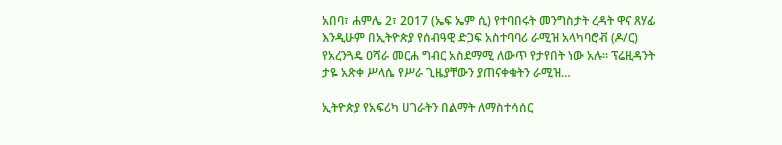አበባ፣ ሐምሌ 2፣ 2017 (ኤፍ ኤም ሲ) የተባበሩት መንግስታት ረዳት ዋና ጸሃፊ እንዲሁም በኢትዮጵያ የሰብዓዊ ድጋፍ አስተባባሪ ራሚዝ አላካባሮቭ (ዶ/ር) የአረንጓዴ ዐሻራ መርሐ ግብር አስደማሚ ለውጥ የታየበት ነው አሉ። ፕሬዚዳንት ታዬ አጽቀ ሥላሴ የሥራ ጊዜያቸውን ያጠናቀቁትን ራሚዝ…

ኢትዮጵያ የአፍሪካ ሀገራትን በልማት ለማስተሳሰር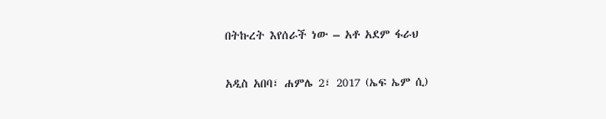በትኩረት እየሰራች ነው – አቶ አደም ፋራህ

አዲስ አበባ፣ ሐምሌ 2፣ 2017 (ኤፍ ኤም ሲ)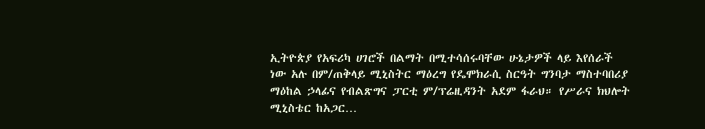ኢትዮጵያ የአፍሪካ ሀገሮች በልማት በሚተሳሰሩባቸው ሁኔታዎች ላይ እየሰራች ነው አሉ በም/ጠቅላይ ሚኒስትር ማዕረግ የዴሞክራሲ ስርዓት ግንባታ ማስተባበሪያ ማዕከል ኃላፊና የብልጽግና ፓርቲ ም/ፕሬዚዳንት አደም ፋራህ። የሥራና ክህሎት ሚኒስቴር ከአጋር…